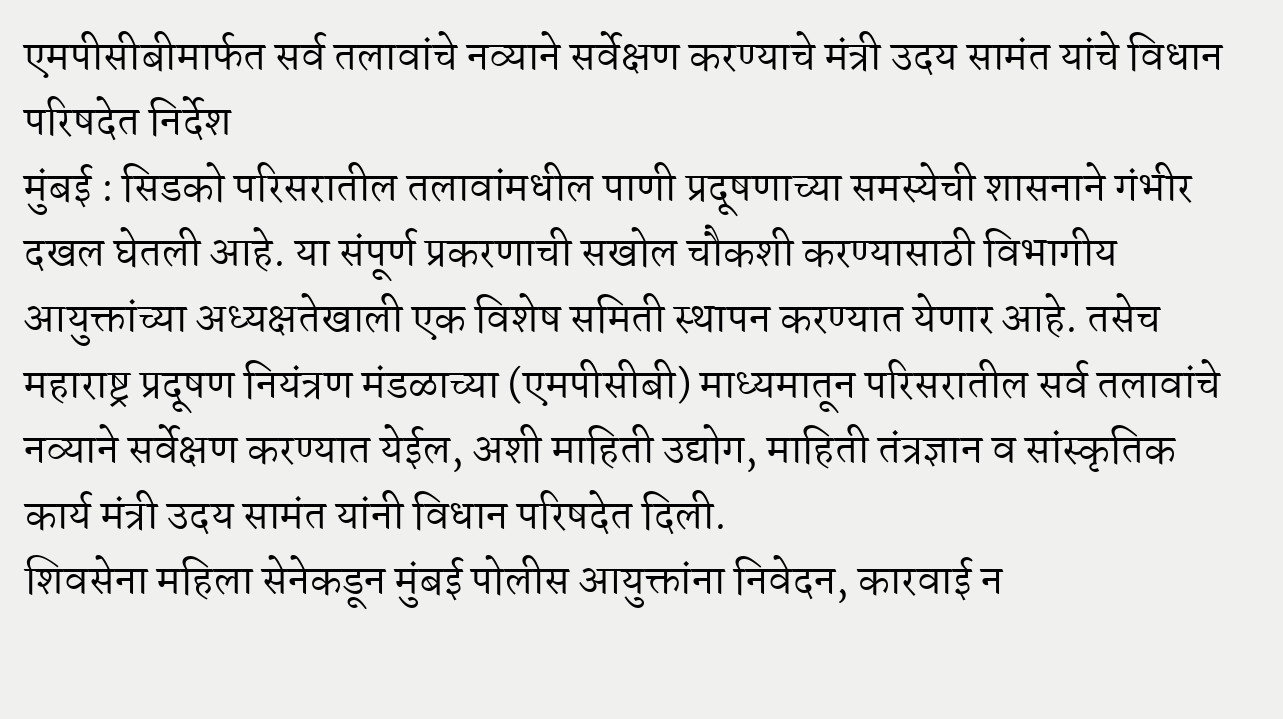एमपीसीबीमार्फत सर्व तलावांचे नव्याने सर्वेक्षण करण्याचे मंत्री उदय सामंत यांचे विधान परिषदेत निर्देश
मुंबई : सिडको परिसरातील तलावांमधील पाणी प्रदूषणाच्या समस्येची शासनाने गंभीर दखल घेतली आहे. या संपूर्ण प्रकरणाची सखोल चौकशी करण्यासाठी विभागीय आयुक्तांच्या अध्यक्षतेखाली एक विशेष समिती स्थापन करण्यात येणार आहे. तसेच महाराष्ट्र प्रदूषण नियंत्रण मंडळाच्या (एमपीसीबी) माध्यमातून परिसरातील सर्व तलावांचे नव्याने सर्वेक्षण करण्यात येईल, अशी माहिती उद्योग, माहिती तंत्रज्ञान व सांस्कृतिक कार्य मंत्री उदय सामंत यांनी विधान परिषदेत दिली.
शिवसेना महिला सेनेकडून मुंबई पोलीस आयुक्तांना निवेदन, कारवाई न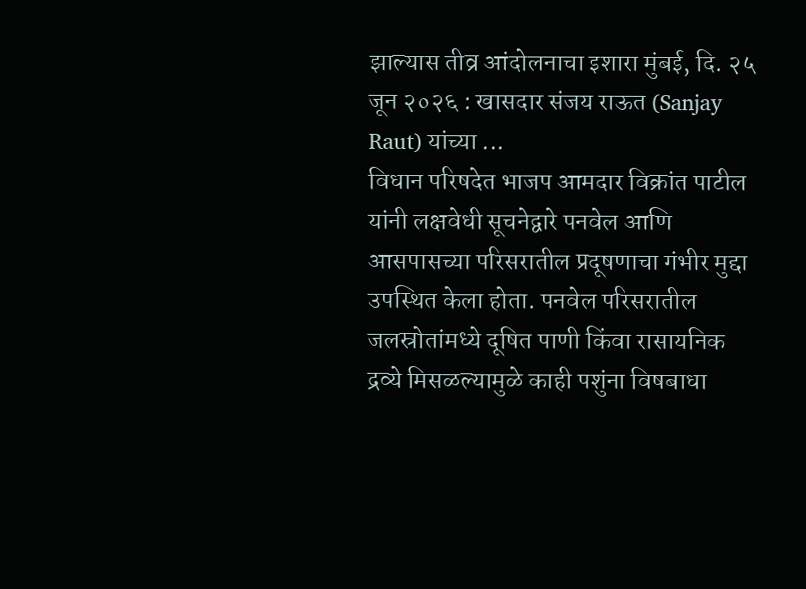झाल्यास तीव्र आंदोलनाचा इशारा मुंबई, दि. २५ जून २०२६ : खासदार संजय राऊत (Sanjay Raut) यांच्या ...
विधान परिषदेत भाजप आमदार विक्रांत पाटील यांनी लक्षवेधी सूचनेद्वारे पनवेल आणि आसपासच्या परिसरातील प्रदूषणाचा गंभीर मुद्दा उपस्थित केला होता. पनवेल परिसरातील जलस्रोतांमध्ये दूषित पाणी किंवा रासायनिक द्रव्ये मिसळल्यामुळे काही पशुंना विषबाधा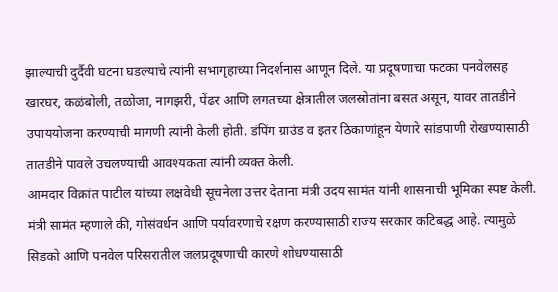झाल्याची दुर्दैवी घटना घडल्याचे त्यांनी सभागृहाच्या निदर्शनास आणून दिले. या प्रदूषणाचा फटका पनवेलसह खारघर, कळंबोली, तळोजा, नागझरी, पेंढर आणि लगतच्या क्षेत्रातील जलस्रोतांना बसत असून, यावर तातडीने उपाययोजना करण्याची मागणी त्यांनी केली होती. डंपिंग ग्राउंड व इतर ठिकाणांहून येणारे सांडपाणी रोखण्यासाठी तातडीने पावले उचलण्याची आवश्यकता त्यांनी व्यक्त केली.
आमदार विक्रांत पाटील यांच्या लक्षवेधी सूचनेला उत्तर देताना मंत्री उदय सामंत यांनी शासनाची भूमिका स्पष्ट केली. मंत्री सामंत म्हणाले की, गोसंवर्धन आणि पर्यावरणाचे रक्षण करण्यासाठी राज्य सरकार कटिबद्ध आहे. त्यामुळे सिडको आणि पनवेल परिसरातील जलप्रदूषणाची कारणे शोधण्यासाठी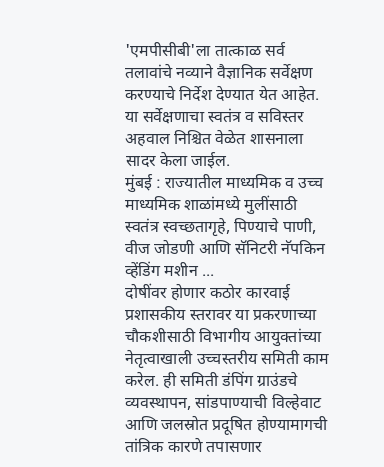'एमपीसीबी'ला तात्काळ सर्व तलावांचे नव्याने वैज्ञानिक सर्वेक्षण करण्याचे निर्देश देण्यात येत आहेत. या सर्वेक्षणाचा स्वतंत्र व सविस्तर अहवाल निश्चित वेळेत शासनाला सादर केला जाईल.
मुंबई : राज्यातील माध्यमिक व उच्च माध्यमिक शाळांमध्ये मुलींसाठी स्वतंत्र स्वच्छतागृहे, पिण्याचे पाणी, वीज जोडणी आणि सॅनिटरी नॅपकिन व्हेंडिंग मशीन ...
दोषींवर होणार कठोर कारवाई
प्रशासकीय स्तरावर या प्रकरणाच्या चौकशीसाठी विभागीय आयुक्तांच्या नेतृत्वाखाली उच्चस्तरीय समिती काम करेल. ही समिती डंपिंग ग्राउंडचे व्यवस्थापन, सांडपाण्याची विल्हेवाट आणि जलस्रोत प्रदूषित होण्यामागची तांत्रिक कारणे तपासणार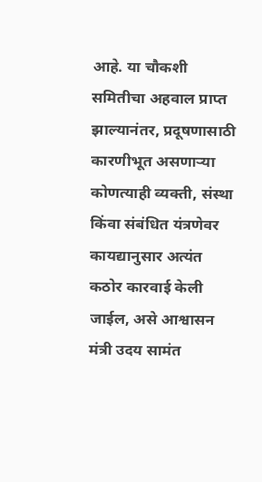आहे. या चौकशी समितीचा अहवाल प्राप्त झाल्यानंतर, प्रदूषणासाठी कारणीभूत असणाऱ्या कोणत्याही व्यक्ती, संस्था किंवा संबंधित यंत्रणेवर कायद्यानुसार अत्यंत कठोर कारवाई केली जाईल, असे आश्वासन मंत्री उदय सामंत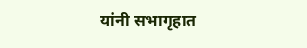यांनी सभागृहात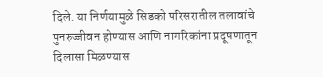दिले. या निर्णयामुळे सिडको परिसरातील तलावांचे पुनरुज्जीवन होण्यास आणि नागरिकांना प्रदूषणातून दिलासा मिळण्यास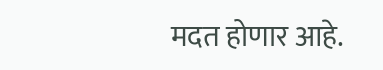मदत होणार आहे.